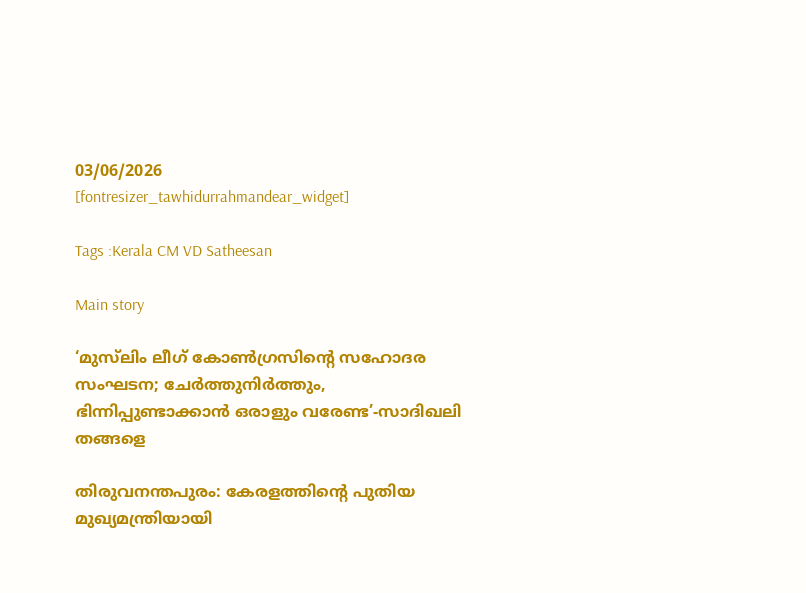03/06/2026
[fontresizer_tawhidurrahmandear_widget]

Tags :Kerala CM VD Satheesan

Main story

‘മുസ്‌ലിം ലീഗ് കോൺഗ്രസിന്റെ സഹോദര സംഘടന; ചേർത്തുനിർത്തും, ഭിന്നിപ്പുണ്ടാക്കാൻ ഒരാളും വരേണ്ട’-സാദിഖലി തങ്ങളെ

തിരുവനന്തപുരം: കേരളത്തിന്റെ പുതിയ മുഖ്യമന്ത്രിയായി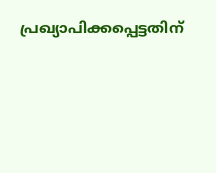പ്രഖ്യാപിക്കപ്പെട്ടതിന്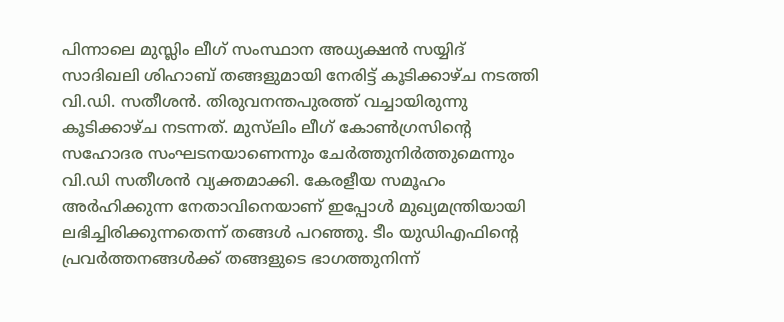പിന്നാലെ മുസ്ലിം ലീഗ് സംസ്ഥാന അധ്യക്ഷൻ സയ്യിദ് സാദിഖലി ശിഹാബ് തങ്ങളുമായി നേരിട്ട് കൂടിക്കാഴ്ച നടത്തി വി.ഡി. സതീശൻ. തിരുവനന്തപുരത്ത് വച്ചായിരുന്നു കൂടിക്കാഴ്ച നടന്നത്. മുസ്‌ലിം ലീഗ് കോൺഗ്രസിന്റെ സഹോദര സംഘടനയാണെന്നും ചേർത്തുനിർത്തുമെന്നും വി.ഡി സതീശൻ വ്യക്തമാക്കി. കേരളീയ സമൂഹം അർഹിക്കുന്ന നേതാവിനെയാണ് ഇപ്പോൾ മുഖ്യമന്ത്രിയായി ലഭിച്ചിരിക്കുന്നതെന്ന് തങ്ങൾ പറഞ്ഞു. ടീം യുഡിഎഫിന്റെ പ്രവർത്തനങ്ങൾക്ക് തങ്ങളുടെ ഭാഗത്തുനിന്ന്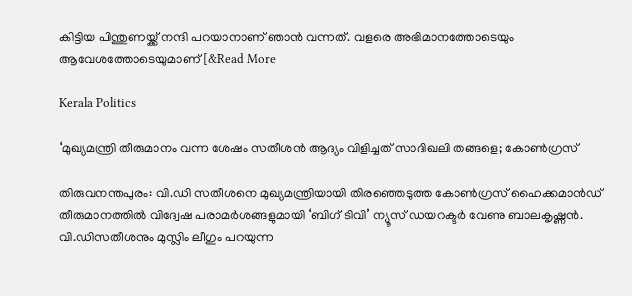കിട്ടിയ പിന്തുണയ്ക്ക് നന്ദി പറയാനാണ് ഞാൻ വന്നത്. വളരെ അഭിമാനത്തോടെയും ആവേശത്തോടെയുമാണ് [&Read More

Kerala Politics

‘മുഖ്യമന്ത്രി തീരുമാനം വന്ന ശേഷം സതീശൻ ആദ്യം വിളിച്ചത് സാദിഖലി തങ്ങളെ; കോൺഗ്രസ്

തിരുവനന്തപുരം: വി.ഡി സതീശനെ മുഖ്യമന്ത്രിയായി തിരഞ്ഞെടുത്ത കോൺഗ്രസ് ഹൈക്കമാൻഡ് തീരുമാനത്തിൽ വിദ്വേഷ പരാമർശങ്ങളുമായി ‘ബിഗ് ടിവി’ ന്യൂസ് ഡയറക്ടർ വേണു ബാലകൃഷ്ണൻ. വി.ഡിസതീശനും മുസ്ലിം ലീഗും പറയുന്ന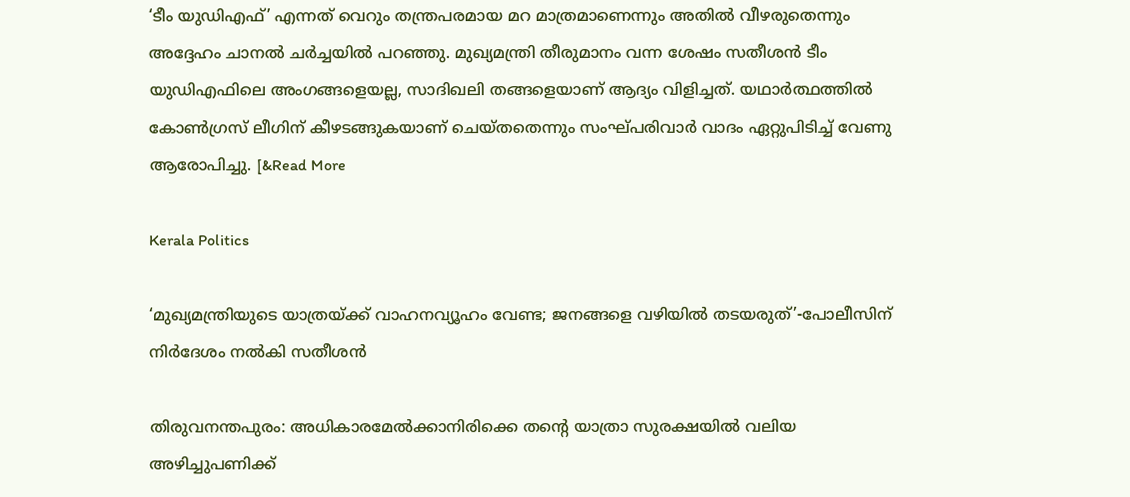‘ടീം യുഡിഎഫ്’ എന്നത് വെറും തന്ത്രപരമായ മറ മാത്രമാണെന്നും അതിൽ വീഴരുതെന്നും അദ്ദേഹം ചാനൽ ചർച്ചയിൽ പറഞ്ഞു. മുഖ്യമന്ത്രി തീരുമാനം വന്ന ശേഷം സതീശൻ ടീം യുഡിഎഫിലെ അംഗങ്ങളെയല്ല, സാദിഖലി തങ്ങളെയാണ് ആദ്യം വിളിച്ചത്. യഥാർത്ഥത്തിൽ കോൺഗ്രസ് ലീഗിന് കീഴടങ്ങുകയാണ് ചെയ്തതെന്നും സംഘ്പരിവാർ വാദം ഏറ്റുപിടിച്ച് വേണു ആരോപിച്ചു. [&Read More

Kerala Politics

‘മുഖ്യമന്ത്രിയുടെ യാത്രയ്ക്ക് വാഹനവ്യൂഹം വേണ്ട; ജനങ്ങളെ വഴിയിൽ തടയരുത്’-പോലീസിന് നിർദേശം നൽകി സതീശൻ

തിരുവനന്തപുരം: അധികാരമേൽക്കാനിരിക്കെ തന്റെ യാത്രാ സുരക്ഷയിൽ വലിയ അഴിച്ചുപണിക്ക്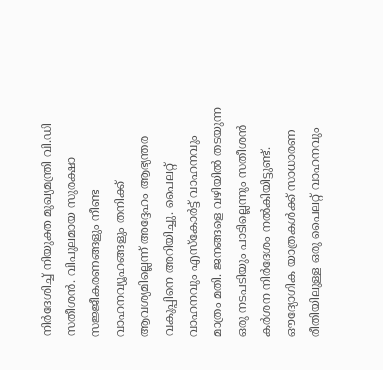നിർദേശിച്ച് നിയുക്ത മുഖ്യമന്ത്രി വി.ഡി സതീശൻ. വിപുലമായ സുരക്ഷാ സജ്ജീകരണങ്ങളും നീണ്ട വാഹനവ്യൂഹങ്ങളും തനിക്ക് ആവശ്യമില്ലെന്ന് അദ്ദേഹം ആഭ്യന്തര വകുപ്പിനെ അറിയിച്ചു. പൈലറ്റ് വാഹനവും എസ്‌കോർട്ട് വാഹനവും മാത്രം മതി. ജനങ്ങളെ വഴിയിൽ തടയുന്ന ഒരു നടപടിയും പാടില്ലെന്നും സതീശൻ കർശന നിർദേശം നൽകിയിട്ടുണ്ട്. ഔദ്യോഗിക യാത്രകൾക്ക് സാധാരണ രീതിയിലുള്ള ഒരു പൈലറ്റ് വാഹനവും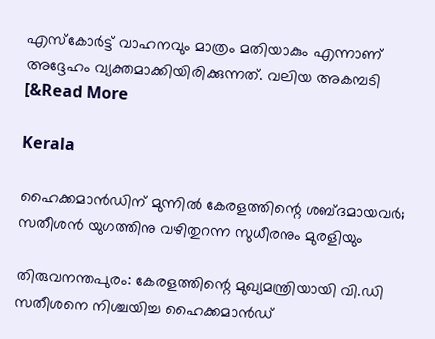എസ്‌കോർട്ട് വാഹനവും മാത്രം മതിയാകും എന്നാണ് അദ്ദേഹം വ്യക്തമാക്കിയിരിക്കുന്നത്. വലിയ അകമ്പടി [&Read More

Kerala

ഹൈക്കമാൻഡിന് മുന്നിൽ കേരളത്തിന്റെ ശബ്ദമായവർ; സതീശൻ യുഗത്തിനു വഴിതുറന്ന സുധീരനും മുരളിയും

തിരുവനന്തപുരം: കേരളത്തിന്റെ മുഖ്യമന്ത്രിയായി വി.ഡി സതീശനെ നിശ്ചയിച്ച ഹൈക്കമാൻഡ്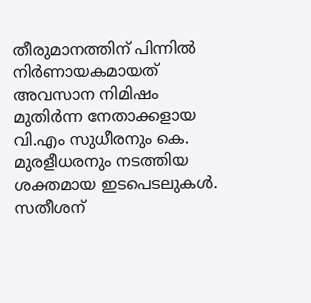തീരുമാനത്തിന് പിന്നിൽ നിർണായകമായത് അവസാന നിമിഷം മുതിർന്ന നേതാക്കളായ വി.എം സുധീരനും കെ. മുരളീധരനും നടത്തിയ ശക്തമായ ഇടപെടലുകൾ. സതീശന്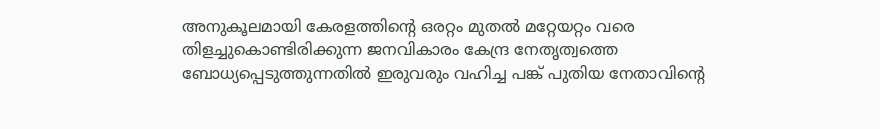അനുകൂലമായി കേരളത്തിന്റെ ഒരറ്റം മുതൽ മറ്റേയറ്റം വരെ തിളച്ചുകൊണ്ടിരിക്കുന്ന ജനവികാരം കേന്ദ്ര നേതൃത്വത്തെ ബോധ്യപ്പെടുത്തുന്നതിൽ ഇരുവരും വഹിച്ച പങ്ക് പുതിയ നേതാവിന്റെ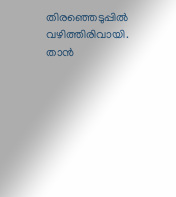തിരഞ്ഞെടുപ്പിൽ വഴിത്തിരിവായി. താൻ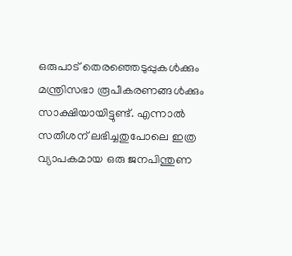ഒരുപാട് തെരഞ്ഞെടുപ്പുകൾക്കും മന്ത്രിസഭാ രൂപീകരണങ്ങൾക്കും സാക്ഷിയായിട്ടുണ്ട്. എന്നാൽ സതീശന് ലഭിച്ചതുപോലെ ഇത്ര വ്യാപകമായ ഒരു ജനപിന്തുണ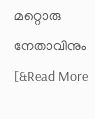മറ്റൊരു നേതാവിനും [&Read More